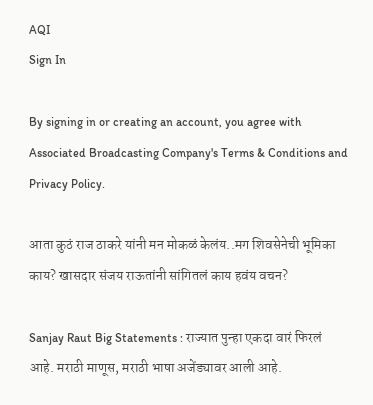AQI
Sign In

By signing in or creating an account, you agree with Associated Broadcasting Company's Terms & Conditions and Privacy Policy.

आता कुठं राज ठाकरे यांनी मन मोकळं केलंय..मग शिवसेनेची भूमिका काय? खासदार संजय राऊतांनी सांगितलं काय हवंय वचन?

Sanjay Raut Big Statements : राज्यात पुन्हा एकदा वारं फिरलं आहे. मराठी माणूस, मराठी भाषा अजेंड्यावर आली आहे.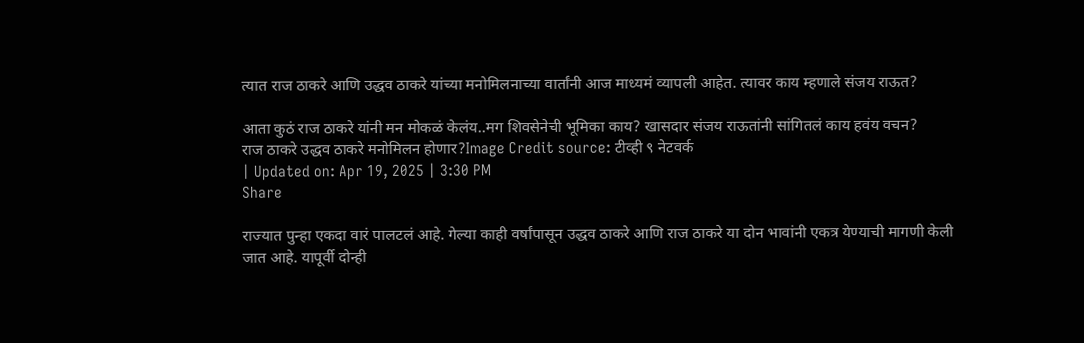त्यात राज ठाकरे आणि उद्धव ठाकरे यांच्या मनोमिलनाच्या वार्तांनी आज माध्यमं व्यापली आहेत. त्यावर काय म्हणाले संजय राऊत?

आता कुठं राज ठाकरे यांनी मन मोकळं केलंय..मग शिवसेनेची भूमिका काय? खासदार संजय राऊतांनी सांगितलं काय हवंय वचन?
राज ठाकरे उद्धव ठाकरे मनोमिलन होणार?Image Credit source: टीव्ही ९ नेटवर्क
| Updated on: Apr 19, 2025 | 3:30 PM
Share

राज्यात पुन्हा एकदा वारं पालटलं आहे. गेल्या काही वर्षांपासून उद्धव ठाकरे आणि राज ठाकरे या दोन भावांनी एकत्र येण्याची मागणी केली जात आहे. यापूर्वी दोन्ही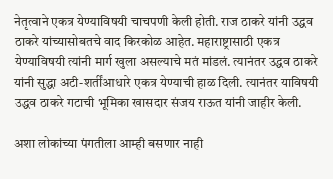नेतृत्वाने एकत्र येण्याविषयी चाचपणी केली होती. राज ठाकरे यांनी उद्धव ठाकरे यांच्यासोबतचे वाद किरकोळ आहेत. महाराष्ट्रासाठी एकत्र येण्याविषयी त्यांनी मार्ग खुला असल्याचे मतं मांडलं. त्यानंतर उद्धव ठाकरे यांनी सुद्धा अटी-शर्तींआधारे एकत्र येण्याची हाळ दिली. त्यानंतर याविषयी उद्धव ठाकरे गटाची भूमिका खासदार संजय राऊत यांनी जाहीर केली.

अशा लोकांच्या पंगतीला आम्ही बसणार नाही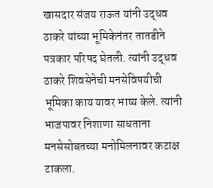खासदार संजय राऊत यांनी उद्धव ठाकरे यांच्या भूमिकेनंतर तातडीने पत्रकार परिषद घेतली. त्यांनी उद्धव ठाकरे शिवसेनेची मनसेविषयीची भूमिका काय यावर भाष्य केले. त्यांनी भाजपावर निशाणा साधताना मनसेसोबतच्या मनोमिलनावर कटाक्ष टाकला.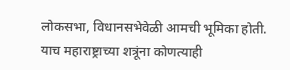लोकसभा, विधानसभेवेळी आमची भूमिका होती. याच महाराष्ट्राच्या शत्रूंना कोणत्याही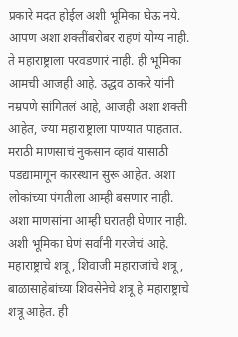प्रकारे मदत होईल अशी भूमिका घेऊ नये. आपण अशा शक्तींबरोबर राहणं योग्य नाही. ते महाराष्ट्राला परवडणारं नाही. ही भूमिका आमची आजही आहे. उद्धव ठाकरे यांनी नम्रपणे सांगितलं आहे, आजही अशा शक्ती आहेत, ज्या महाराष्ट्राला पाण्यात पाहतात. मराठी माणसाचं नुकसान व्हावं यासाठी पडद्यामागून कारस्थान सुरू आहेत. अशा लोकांच्या पंगतीला आम्ही बसणार नाही. अशा माणसांना आम्ही घरातही घेणार नाही. अशी भूमिका घेणं सर्वांनी गरजेचं आहे. महाराष्ट्राचे शत्रू, शिवाजी महाराजांचे शत्रू, बाळासाहेबांच्या शिवसेनेचे शत्रू हे महाराष्ट्राचे शत्रू आहेत. ही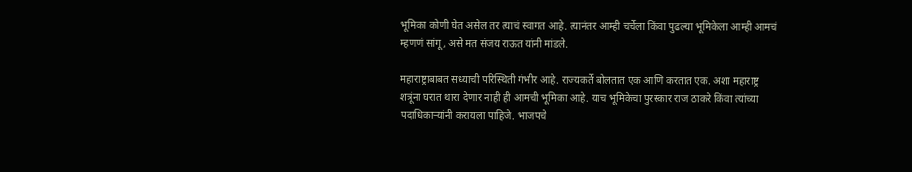भूमिका कोणी घेत असेल तर त्याचं स्वागत आहे. त्यानंतर आम्ही चर्चेला किंवा पुढल्या भूमिकेला आम्ही आमचं म्हणणं सांगू, असे मत संजय राऊत यांनी मांडले.

महाराष्ट्राबाबत सध्याची परिस्थिती गंभीर आहे. राज्यकर्ते बोलतात एक आणि करतात एक. अशा महाराष्ट्र शत्रूंना घरात थारा देणार नाही ही आमची भूमिका आहे. याच भूमिकेचा पुरस्कार राज ठाकरे किंवा त्यांच्या पदाधिकार्‍यांनी करायला पाहिजे. भाजपचे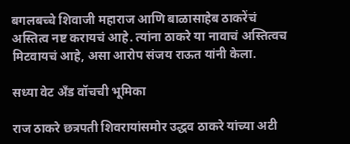बगलबच्चे शिवाजी महाराज आणि बाळासाहेब ठाकरेंचं अस्तित्व नष्ट करायचं आहे. त्यांना ठाकरे या नावाचं अस्तित्वच मिटवायचं आहे, असा आरोप संजय राऊत यांनी केला.

सध्या वेट अँड वॉचची भूमिका

राज ठाकरे छत्रपती शिवरायांसमोर उद्धव ठाकरे यांच्या अटी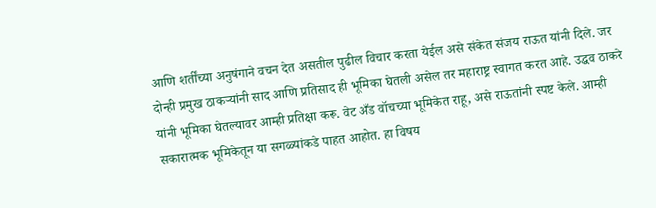आणि शर्तींच्या अनुषंगाने वचन देत असतील पुढील विचार करता येईल असे संकेत संजय राऊत यांनी दिले. जर दोन्ही प्रमुख ठाकऱ्यांनी साद आणि प्रतिसाद ही भूमिका घेतली असेल तर महाराष्ट्र स्वागत करत आहे. उद्धव ठाकरे यांनी भूमिका घेतल्यावर आम्ही प्रतिक्षा करू. वेट अँड वॉचच्या भूमिकेत राहू, असे राऊतांनी स्पष्ट केले. आम्ही सकारात्मक भूमिकेतून या सगळ्यांकडे पाहत आहोत. हा विषय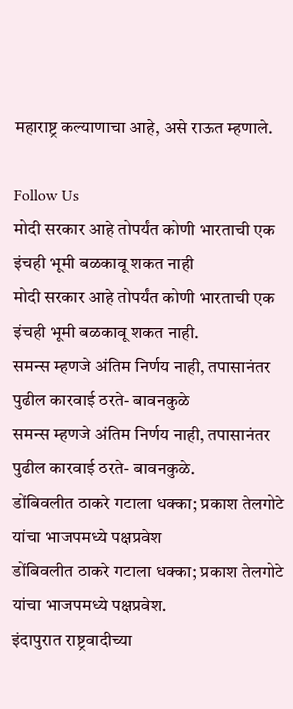महाराष्ट्र कल्याणाचा आहे, असे राऊत म्हणाले.

Follow Us
मोदी सरकार आहे तोपर्यंत कोणी भारताची एक इंचही भूमी बळकावू शकत नाही
मोदी सरकार आहे तोपर्यंत कोणी भारताची एक इंचही भूमी बळकावू शकत नाही.
समन्स म्हणजे अंतिम निर्णय नाही, तपासानंतर पुढील कारवाई ठरते- बावनकुळे
समन्स म्हणजे अंतिम निर्णय नाही, तपासानंतर पुढील कारवाई ठरते- बावनकुळे.
डोंबिवलीत ठाकरे गटाला धक्का; प्रकाश तेलगोटे यांचा भाजपमध्ये पक्षप्रवेश
डोंबिवलीत ठाकरे गटाला धक्का; प्रकाश तेलगोटे यांचा भाजपमध्ये पक्षप्रवेश.
इंदापुरात राष्ट्रवादीच्या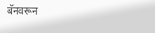बॅनवरून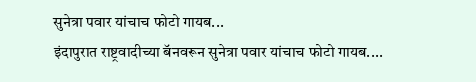सुनेत्रा पवार यांचाच फोटो गायब...
इंदापुरात राष्ट्रवादीच्या बॅनवरून सुनेत्रा पवार यांचाच फोटो गायब....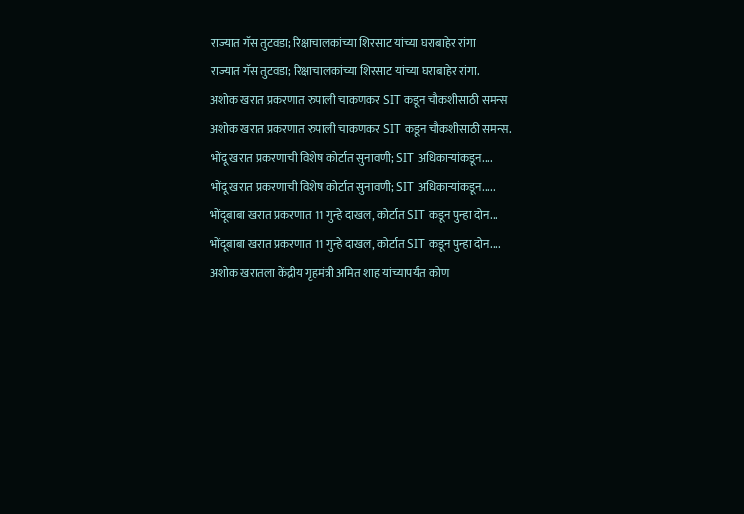राज्यात गॅस तुटवडा; रिक्षाचालकांच्या शिरसाट यांच्या घराबाहेर रांगा
राज्यात गॅस तुटवडा; रिक्षाचालकांच्या शिरसाट यांच्या घराबाहेर रांगा.
अशोक खरात प्रकरणात रुपाली चाकणकर SIT कडून चौकशीसाठी समन्स
अशोक खरात प्रकरणात रुपाली चाकणकर SIT कडून चौकशीसाठी समन्स.
भोंदू खरात प्रकरणाची विशेष कोर्टात सुनावणी; SIT अधिकाऱ्यांकडून....
भोंदू खरात प्रकरणाची विशेष कोर्टात सुनावणी; SIT अधिकाऱ्यांकडून.....
भोंदूबाबा खरात प्रकरणात 11 गुन्हे दाखल, कोर्टात SIT कडून पुन्हा दोन...
भोंदूबाबा खरात प्रकरणात 11 गुन्हे दाखल, कोर्टात SIT कडून पुन्हा दोन....
अशोक खरातला केंद्रीय गृहमंत्री अमित शाह यांच्यापर्यंत कोण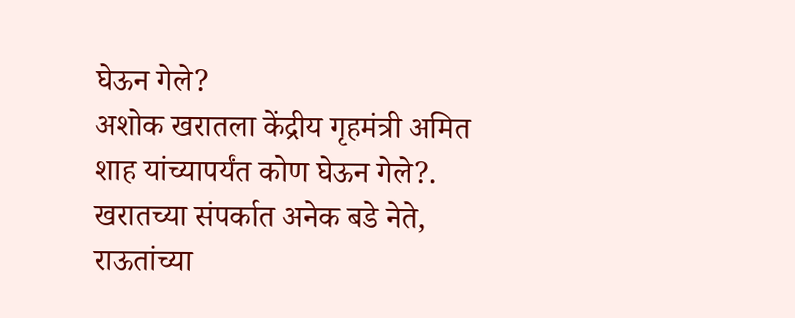घेऊन गेले?
अशोक खरातला केंद्रीय गृहमंत्री अमित शाह यांच्यापर्यंत कोण घेऊन गेले?.
खरातच्या संपर्कात अनेक बडे नेते, राऊतांच्या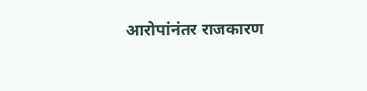आरोपांनंतर राजकारण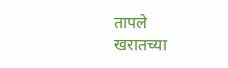तापले
खरातच्या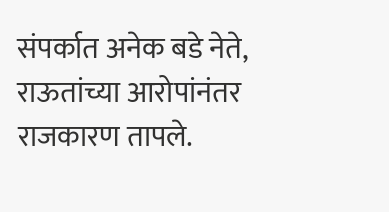संपर्कात अनेक बडे नेते, राऊतांच्या आरोपांनंतर राजकारण तापले.